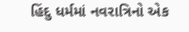હિંદુ ધર્મમાં નવરાત્રિનો એક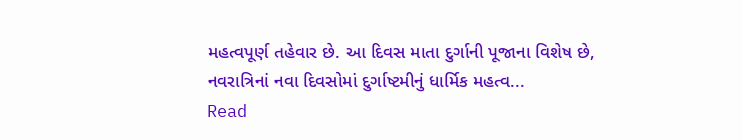મહત્વપૂર્ણ તહેવાર છે. આ દિવસ માતા દુર્ગાની પૂજાના વિશેષ છે, નવરાત્રિનાં નવા દિવસોમાં દુર્ગાષ્ટમીનું ધાર્મિક મહત્વ...
Read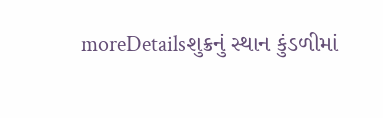moreDetailsશુક્રનું સ્થાન કુંડળીમાં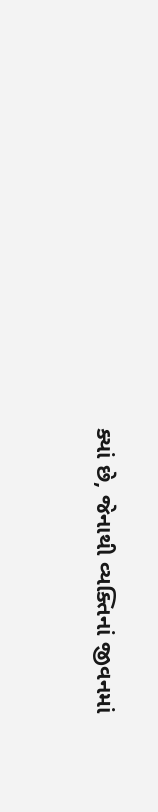ક્યાં છે, જેનાથી વ્યક્તિનાં જીવનમાં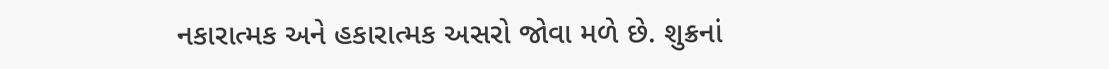નકારાત્મક અને હકારાત્મક અસરો જોવા મળે છે. શુક્રનાં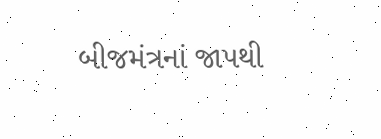બીજમંત્રનાં જાપથી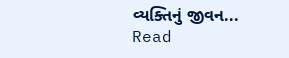વ્યક્તિનું જીવન...
Read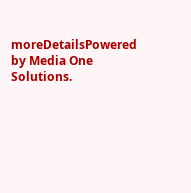moreDetailsPowered by Media One Solutions.